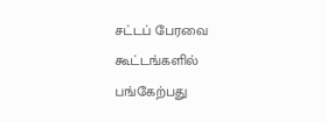சட்டப் பேரவை கூட்டங்களில் பங்கேற்பது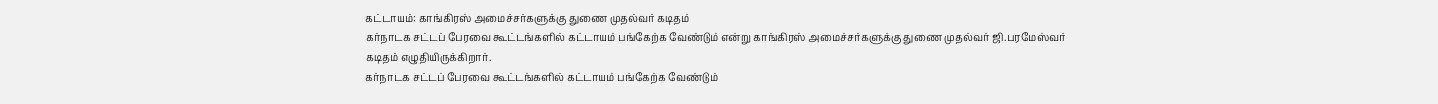கட்டாயம்: காங்கிரஸ் அமைச்சர்களுக்கு துணை முதல்வர் கடிதம்
கர்நாடக சட்டப் பேரவை கூட்டங்களில் கட்டாயம் பங்கேற்க வேண்டும் என்று காங்கிரஸ் அமைச்சர்களுக்கு துணை முதல்வர் ஜி.பரமேஸ்வர் கடிதம் எழுதியிருக்கிறார்.
கர்நாடக சட்டப் பேரவை கூட்டங்களில் கட்டாயம் பங்கேற்க வேண்டும்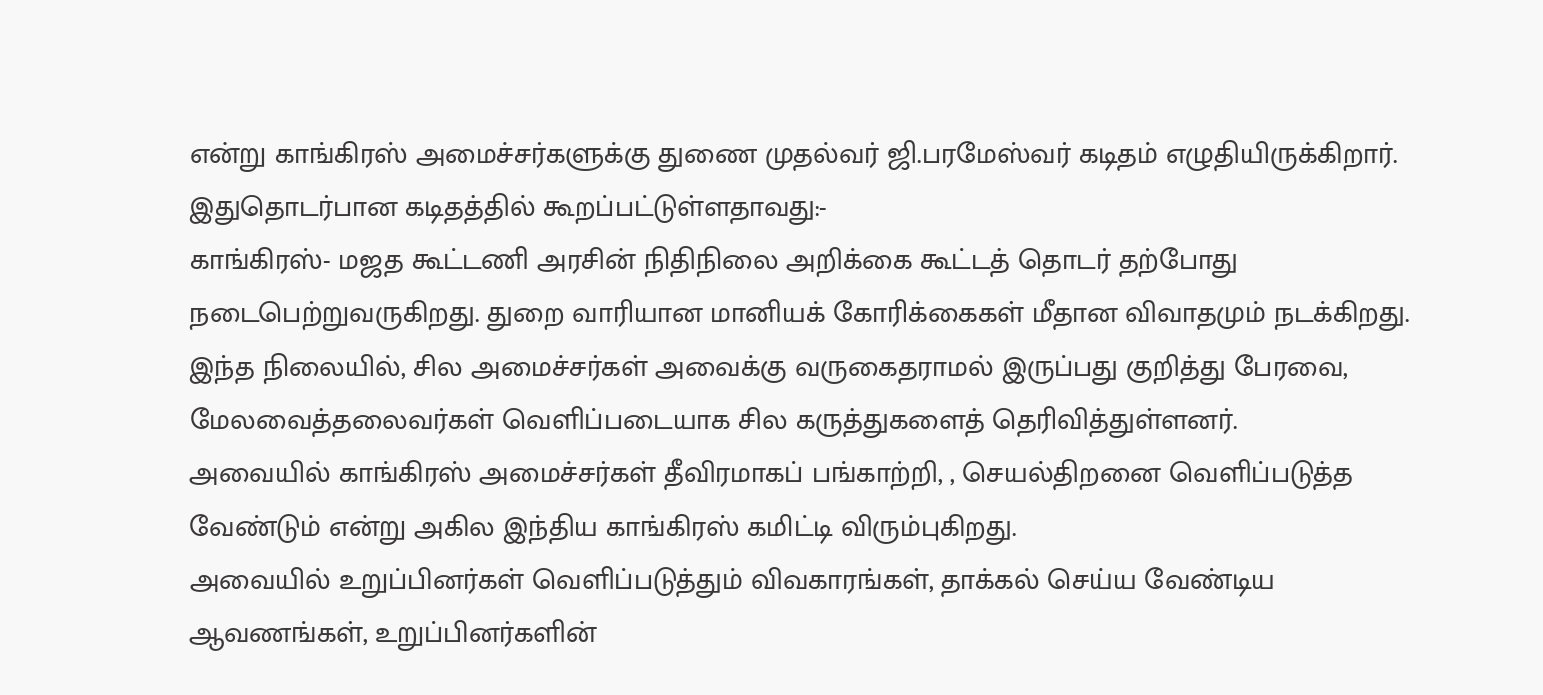என்று காங்கிரஸ் அமைச்சர்களுக்கு துணை முதல்வர் ஜி.பரமேஸ்வர் கடிதம் எழுதியிருக்கிறார்.
இதுதொடர்பான கடிதத்தில் கூறப்பட்டுள்ளதாவது:-
காங்கிரஸ்- மஜத கூட்டணி அரசின் நிதிநிலை அறிக்கை கூட்டத் தொடர் தற்போது நடைபெற்றுவருகிறது. துறை வாரியான மானியக் கோரிக்கைகள் மீதான விவாதமும் நடக்கிறது.
இந்த நிலையில், சில அமைச்சர்கள் அவைக்கு வருகைதராமல் இருப்பது குறித்து பேரவை, மேலவைத்தலைவர்கள் வெளிப்படையாக சில கருத்துகளைத் தெரிவித்துள்ளனர்.
அவையில் காங்கிரஸ் அமைச்சர்கள் தீவிரமாகப் பங்காற்றி, , செயல்திறனை வெளிப்படுத்த வேண்டும் என்று அகில இந்திய காங்கிரஸ் கமிட்டி விரும்புகிறது.
அவையில் உறுப்பினர்கள் வெளிப்படுத்தும் விவகாரங்கள், தாக்கல் செய்ய வேண்டிய ஆவணங்கள், உறுப்பினர்களின்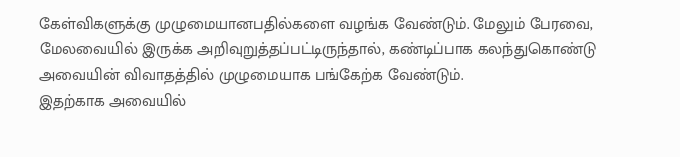கேள்விகளுக்கு முழுமையானபதில்களை வழங்க வேண்டும். மேலும் பேரவை, மேலவையில் இருக்க அறிவுறுத்தப்பட்டிருந்தால், கண்டிப்பாக கலந்துகொண்டு அவையின் விவாதத்தில் முழுமையாக பங்கேற்க வேண்டும்.
இதற்காக அவையில்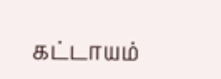கட்டாயம்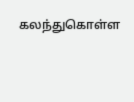கலந்துகொள்ள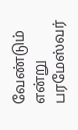வேண்டும் என்று பரமேஸ்வர்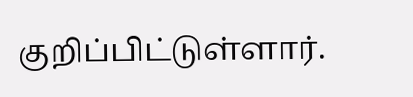குறிப்பிட்டுள்ளார்.